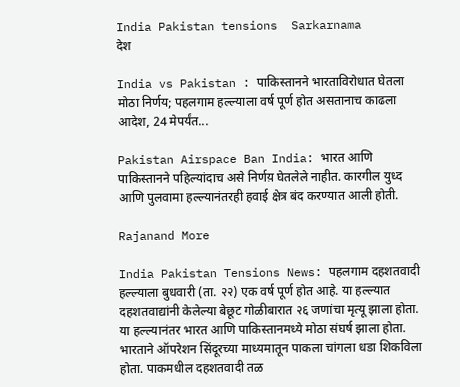India Pakistan tensions  Sarkarnama
देश

India vs Pakistan : पाकिस्तानने भारताविरोधात घेतला मोठा निर्णय; पहलगाम हल्ल्याला वर्ष पूर्ण होत असतानाच काढला आदेश, 24 मेपर्यंत...

Pakistan Airspace Ban India: भारत आणि पाकिस्तानने पहिल्यांदाच असे निर्णय़ घेतलेले नाहीत. कारगील युध्द आणि पुलवामा हल्ल्यानंतरही हवाई क्षेत्र बंद करण्यात आली होती.

Rajanand More

India Pakistan Tensions News: पहलगाम दहशतवादी हल्ल्याला बुधवारी (ता. २२) एक वर्ष पूर्ण होत आहे. या हल्ल्यात दहशतवाद्यांनी केलेल्या बेछूट गोळीबारात २६ जणांचा मृत्यू झाला होता. या हल्ल्यानंतर भारत आणि पाकिस्तानमध्ये मोठा संघर्ष झाला होता. भारताने ऑपरेशन सिंदूरच्या माध्यमातून पाकला चांगला धडा शिकविला होता. पाकमधील दहशतवादी तळ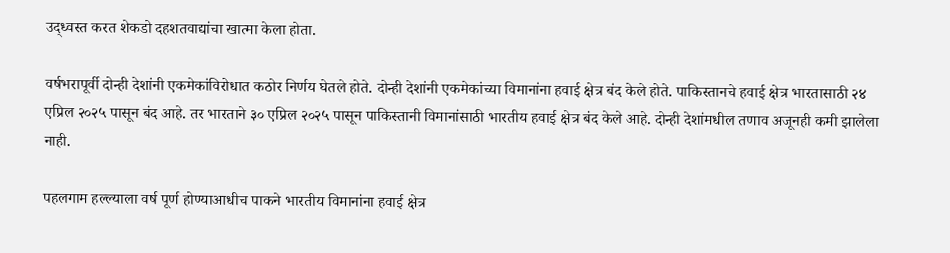उद्ध्वस्त करत शेकडो दहशतवाद्यांचा खात्मा केला होता.

वर्षभरापूर्वी दोन्ही देशांनी एकमेकांविरोधात कठोर निर्णय घेतले होते. दोन्ही देशांनी एकमेकांच्या विमानांना हवाई क्षेत्र बंद केले होते. पाकिस्तानचे हवाई क्षेत्र भारतासाठी २४ एप्रिल २०२५ पासून बंद आहे. तर भारताने ३० एप्रिल २०२५ पासून पाकिस्तानी विमानांसाठी भारतीय हवाई क्षेत्र बंद केले आहे. दोन्ही देशांमधील तणाव अजूनही कमी झालेला नाही.

पहलगाम हल्ल्याला वर्ष पूर्ण होण्याआधीच पाकने भारतीय विमानांना हवाई क्षेत्र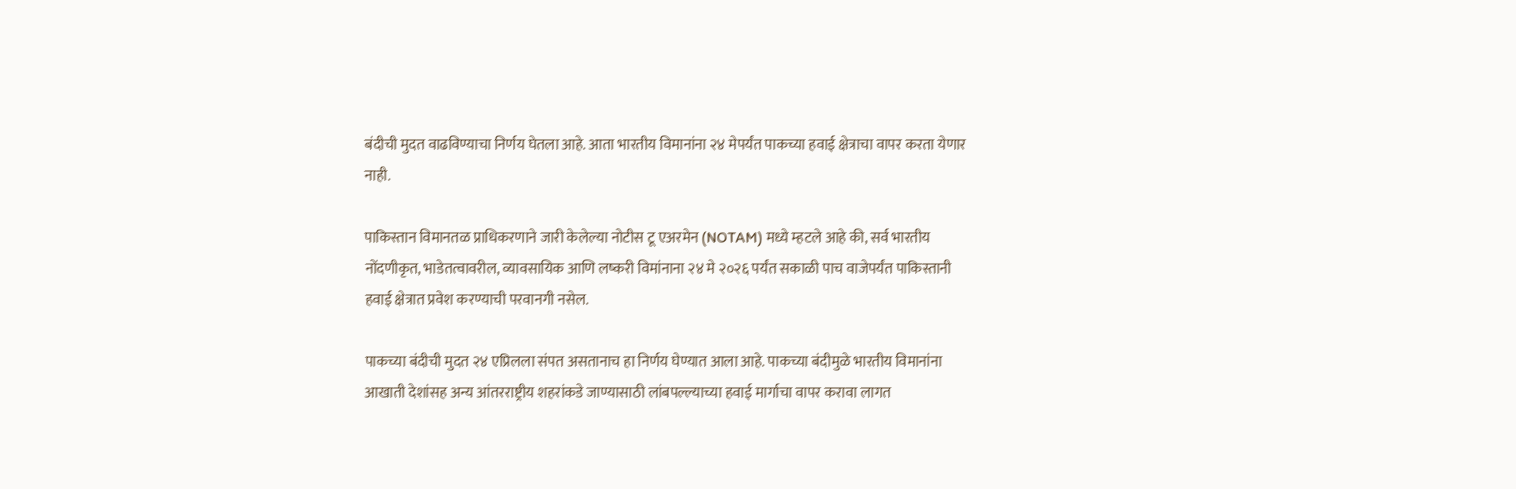बंदीची मुदत वाढविण्याचा निर्णय घेतला आहे. आता भारतीय विमानांना २४ मेपर्यंत पाकच्या हवाई क्षेत्राचा वापर करता येणार नाही.

पाकिस्तान विमानतळ प्राधिकरणाने जारी केलेल्या नोटीस टू एअरमेन (NOTAM) मध्ये म्हटले आहे की, सर्व भारतीय नोंदणीकृत, भाडेतत्वावरील, व्यावसायिक आणि लष्करी विमांनाना २४ मे २०२६ पर्यंत सकाळी पाच वाजेपर्यंत पाकिस्तानी हवाई क्षेत्रात प्रवेश करण्याची परवानगी नसेल.

पाकच्या बंदीची मुदत २४ एप्रिलला संपत असतानाच हा निर्णय घेण्यात आला आहे. पाकच्या बंदीमुळे भारतीय विमानांना आखाती देशांसह अन्य आंतरराष्ट्रीय शहरांकडे जाण्यासाठी लांबपल्ल्याच्या हवाई मार्गाचा वापर करावा लागत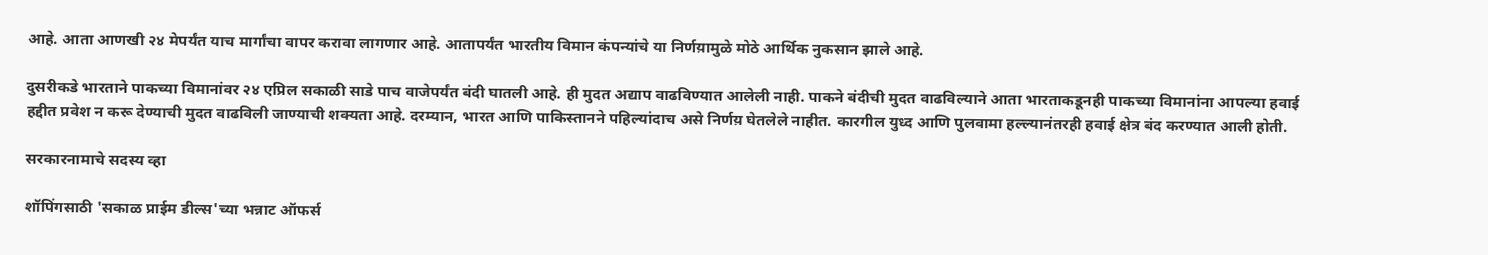आहे. आता आणखी २४ मेपर्यंत याच मार्गांचा वापर करावा लागणार आहे. आतापर्यंत भारतीय विमान कंपन्यांचे या निर्णय़ामुळे मोठे आर्थिक नुकसान झाले आहे.

दुसरीकडे भारताने पाकच्या विमानांवर २४ एप्रिल सकाळी साडे पाच वाजेपर्यंत बंदी घातली आहे. ही मुदत अद्याप वाढविण्यात आलेली नाही. पाकने बंदीची मुदत वाढविल्याने आता भारताकडूनही पाकच्या विमानांना आपल्या हवाई हद्दीत प्रवेश न करू देण्याची मुदत वाढविली जाण्याची शक्यता आहे. दरम्यान, भारत आणि पाकिस्तानने पहिल्यांदाच असे निर्णय़ घेतलेले नाहीत. कारगील युध्द आणि पुलवामा हल्ल्यानंतरही हवाई क्षेत्र बंद करण्यात आली होती.

सरकारनामाचे सदस्य व्हा

शॉपिंगसाठी 'सकाळ प्राईम डील्स'च्या भन्नाट ऑफर्स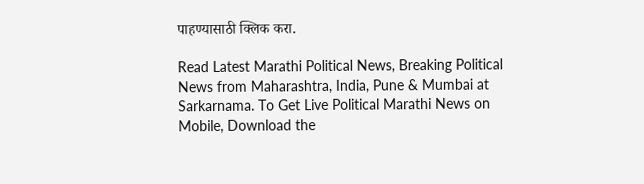पाहण्यासाठी क्लिक करा.

Read Latest Marathi Political News, Breaking Political News from Maharashtra, India, Pune & Mumbai at Sarkarnama. To Get Live Political Marathi News on Mobile, Download the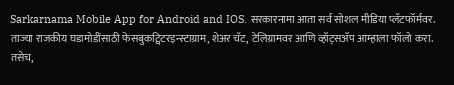Sarkarnama Mobile App for Android and IOS. सरकारनामा आता सर्व सोशल मीडिया प्लॅटफॉर्मवर. ताज्या राजकीय घडामोडींसाठी फेसबुकट्विटरइन्स्टाग्राम, शेअर चॅट, टेलिग्रामवर आणि व्हॉट्सॲप आम्हाला फॉलो करा. तसेच,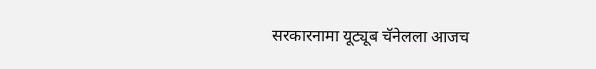सरकारनामा यूट्यूब चॅनेलला आजच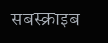सबस्क्राइब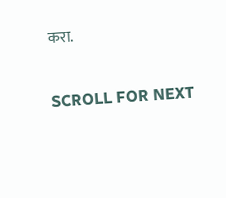करा.

SCROLL FOR NEXT